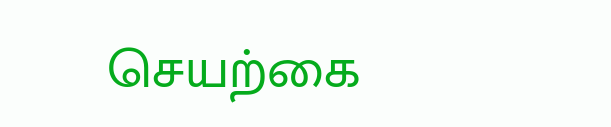செயற்கை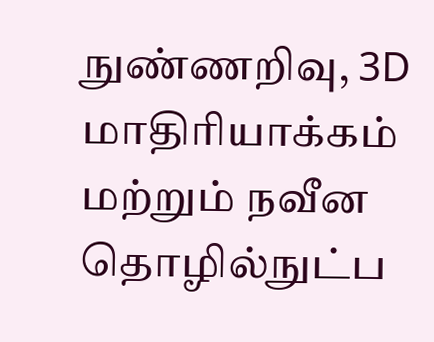நுண்ணறிவு, 3D மாதிரியாக்கம் மற்றும் நவீன தொழில்நுட்ப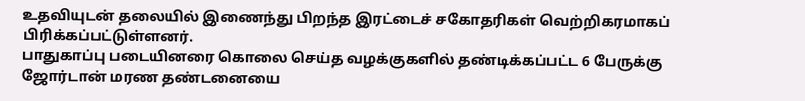உதவியுடன் தலையில் இணைந்து பிறந்த இரட்டைச் சகோதரிகள் வெற்றிகரமாகப் பிரிக்கப்பட்டுள்ளனர்.
பாதுகாப்பு படையினரை கொலை செய்த வழக்குகளில் தண்டிக்கப்பட்ட 6 பேருக்கு ஜோர்டான் மரண தண்டனையை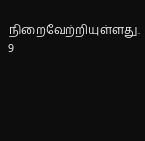நிறைவேற்றியுள்ளது. 9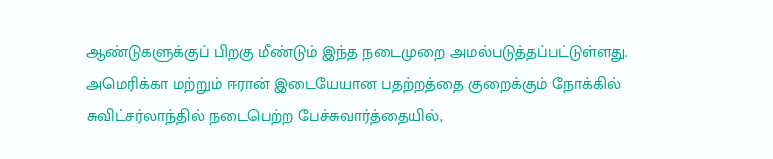ஆண்டுகளுக்குப் பிறகு மீண்டும் இந்த நடைமுறை அமல்படுத்தப்பட்டுள்ளது.
அமெரிக்கா மற்றும் ஈரான் இடையேயான பதற்றத்தை குறைக்கும் நோக்கில் சுவிட்சர்லாந்தில் நடைபெற்ற பேச்சுவார்த்தையில்,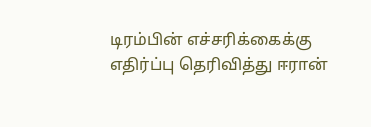டிரம்பின் எச்சரிக்கைக்கு எதிர்ப்பு தெரிவித்து ஈரான்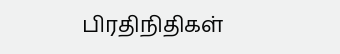பிரதிநிதிகள்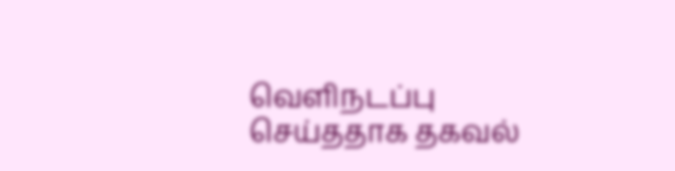வெளிநடப்பு செய்ததாக தகவல்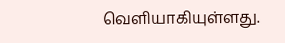வெளியாகியுள்ளது.